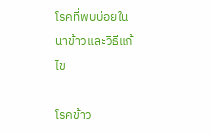โรคที่พบบ่อยในนาข้าวและวิธีแก้ไข

โรคข้าว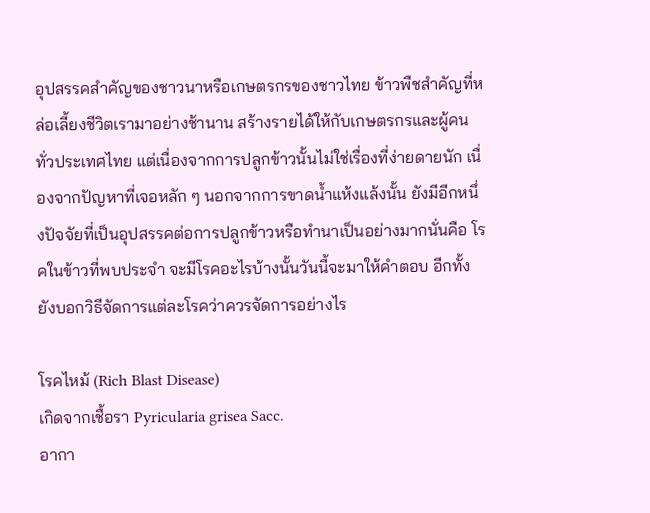อุปสรรคสำคัญของชาวนาหรือเกษตรกรของชาวไทย ข้าวพืชสำคัญที่หล่อเลี้ยงชีวิตเรามาอย่างช้านาน สร้างรายได้ให้กับเกษตรกรและผู้คนทั่วประเทศไทย แต่เนื่องจากการปลูกข้าวนั้นไม่ใช่เรื่องที่ง่ายดายนัก เนื่องจากปัญหาที่เจอหลัก ๆ นอกจากการขาดน้ำแห้งแล้งนั้น ยังมีอีกหนึ่งปัจจัยที่เป็นอุปสรรคต่อการปลูกข้าวหรือทำนาเป็นอย่างมากนั่นคือ โรคในข้าวที่พบประจำ จะมีโรคอะไรบ้างนั้นวันนี้จะมาให้คำตอบ อีกทั้งยังบอกวิธีจัดการแต่ละโรคว่าควรจัดการอย่างไร

โรคไหม้ (Rich Blast Disease)
เกิดจากเชื้อรา Pyricularia grisea Sacc.
อากา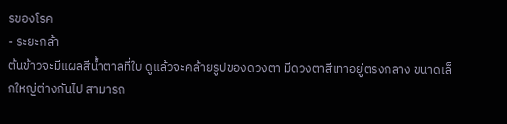รของโรค
- ระยะกล้า
ต้นข้าวจะมีแผลสีน้ำตาลที่ใบ ดูแล้วจะคล้ายรูปของดวงตา มีดวงตาสีเทาอยู่ตรงกลาง ขนาดเล็กใหญ่ต่างกันไป สามารถ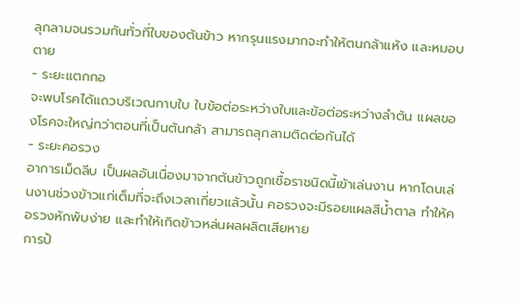ลุกลามจนรวมกันทั่วที่ใบของต้นข้าว หากรุนแรงมากจะทำให้ตนกล้าแห้ง และหมอบตาย
- ระยะแตกกอ
จะพบโรคได้แถวบริเวณกาบใบ ใบข้อต่อระหว่างใบและข้อต่อระหว่างลำต้น แผลของโรคจะใหญ่กว่าตอนที่เป็นต้นกล้า สามารถลุกลามติดต่อกันได้
- ระยะคอรวง
อาการเม็ดลีบ เป็นผลอันเนื่องมาจากต้นข้าวถูกเชื้อราชนิดนี้เข้าเล่นงาน หากโดนเล่นงานช่วงข้าวแก่เต็มที่จะถึงเวลาเกี่ยวแล้วนั้น คอรวงจะมีรอยแผลสีน้ำตาล ทำให้คอรวงหักพับง่าย และทำให้เกิดข้าวหล่นผลผลิตเสียหาย
การป้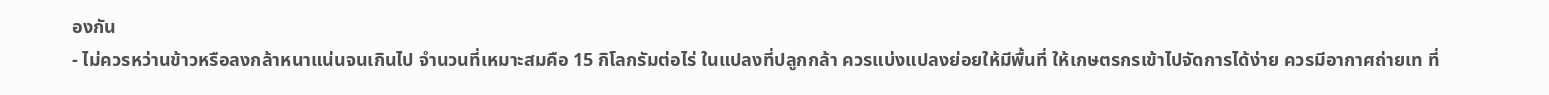องกัน
- ไม่ควรหว่านข้าวหรือลงกล้าหนาแน่นจนเกินไป จำนวนที่เหมาะสมคือ 15 กิโลกรัมต่อไร่ ในแปลงที่ปลูกกล้า ควรแบ่งแปลงย่อยให้มีพื้นที่ ให้เกษตรกรเข้าไปจัดการได้ง่าย ควรมีอากาศถ่ายเท ที่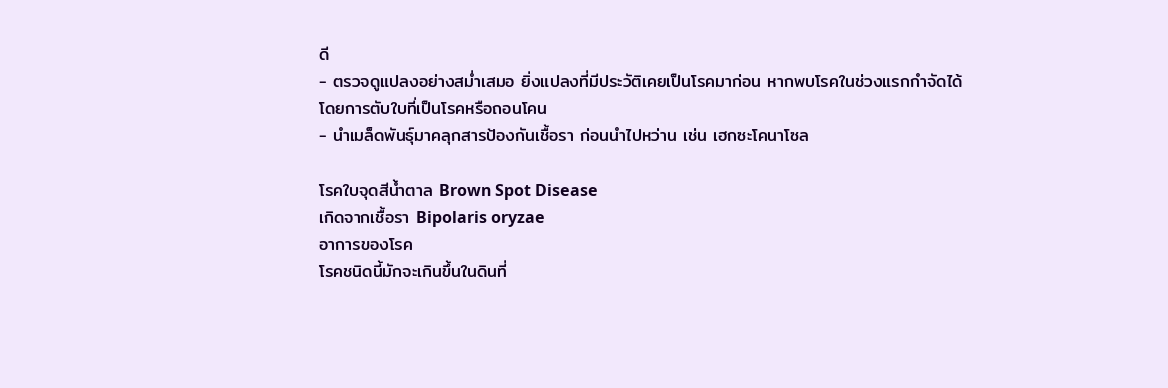ดี
- ตรวจดูแปลงอย่างสม่ำเสมอ ยิ่งแปลงที่มีประวัติเคยเป็นโรคมาก่อน หากพบโรคในช่วงแรกกำจัดได้โดยการตับใบที่เป็นโรคหรือถอนโคน
- นำเมล็ดพันธุ์มาคลุกสารป้องกันเชื้อรา ก่อนนำไปหว่าน เช่น เฮกซะโคนาโซล

โรคใบจุดสีน้ำตาล Brown Spot Disease
เกิดจากเชื้อรา Bipolaris oryzae
อาการของโรค
โรคชนิดนี้มักจะเกินขึ้นในดินที่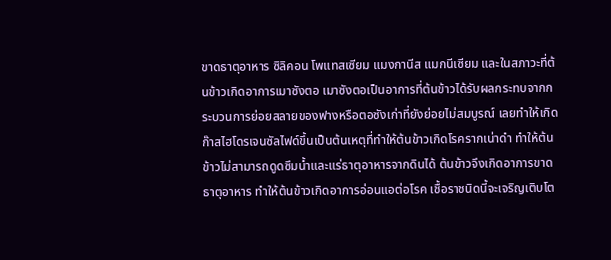ขาดธาตุอาหาร ซิลิคอน โพแทสเซียม แมงกานีส แมกนีเซียม และในสภาวะที่ต้นข้าวเกิดอาการเมาซังตอ เมาซังตอเป็นอาการที่ต้นข้าวได้รับผลกระทบจากกระบวนการย่อยสลายของฟางหรือตอซังเก่าที่ยังย่อยไม่สมบูรณ์ เลยทำให้เกิดก๊าสไฮโดรเจนซัลไฟด์ขึ้นเป็นต้นเหตุที่ทำให้ต้นข้าวเกิดโรครากเน่าดำ ทำให้ต้นข้าวไม่สามารถดูดซึมน้ำและแร่ธาตุอาหารจากดินได้ ต้นข้าวจึงเกิดอาการขาดธาตุอาหาร ทำให้ต้นข้าวเกิดอาการอ่อนแอต่อโรค เชื้อราชนิดนี้จะเจริญเติบโต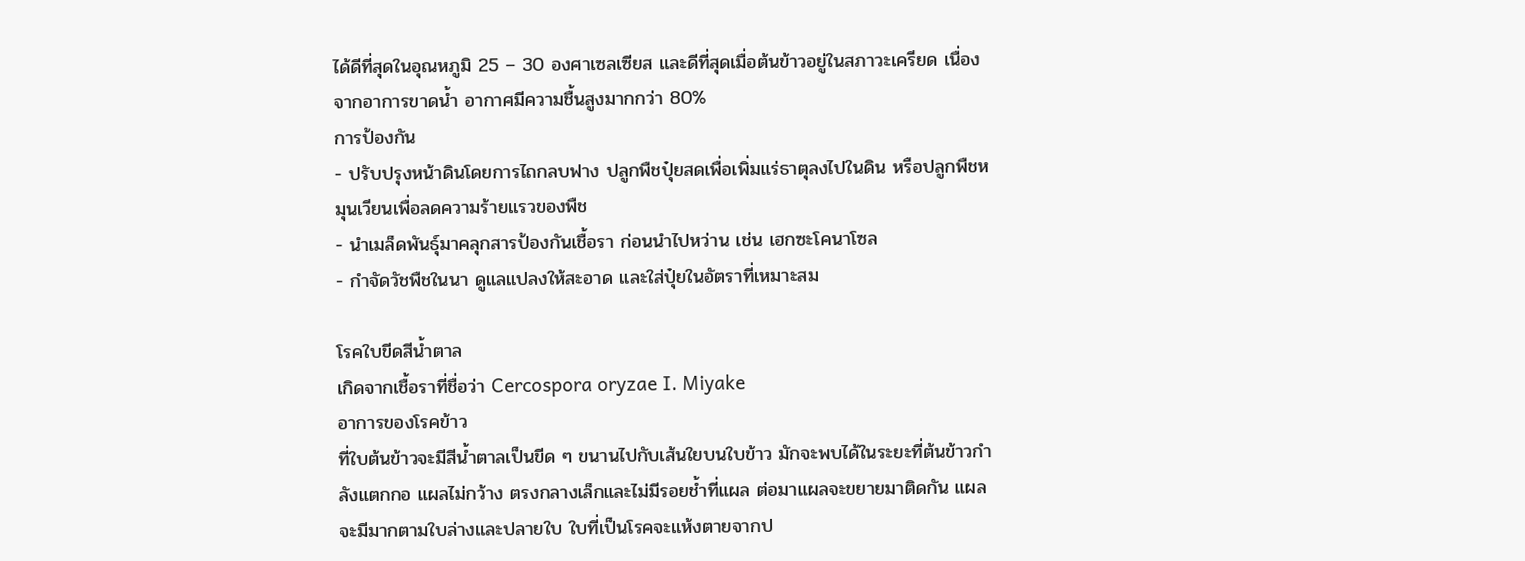ได้ดีที่สุดในอุณหภูมิ 25 – 30 องศาเซลเซียส และดีที่สุดเมื่อต้นข้าวอยู่ในสภาวะเครียด เนื่องจากอาการขาดน้ำ อากาศมีความชื้นสูงมากกว่า 80%
การป้องกัน
- ปรับปรุงหน้าดินโดยการไถกลบฟาง ปลูกพืชปุ๋ยสดเพื่อเพิ่มแร่ธาตุลงไปในดิน หรือปลูกพืชหมุนเวียนเพื่อลดความร้ายแรวของพืช
- นำเมล็ดพันธุ์มาคลุกสารป้องกันเชื้อรา ก่อนนำไปหว่าน เช่น เฮกซะโคนาโซล
- กำจัดวัชพืชในนา ดูแลแปลงให้สะอาด และใส่ปุ๋ยในอัตราที่เหมาะสม

โรคใบขีดสีน้ำตาล
เกิดจากเชื้อราที่ชื่อว่า Cercospora oryzae I. Miyake
อาการของโรคข้าว
ที่ใบต้นข้าวจะมีสีน้ำตาลเป็นขีด ๆ ขนานไปกับเส้นใยบนใบข้าว มักจะพบได้ในระยะที่ต้นข้าวกำลังแตกกอ แผลไม่กว้าง ตรงกลางเล็กและไม่มีรอยช้ำที่แผล ต่อมาแผลจะขยายมาติดกัน แผลจะมีมากตามใบล่างและปลายใบ ใบที่เป็นโรคจะแห้งตายจากป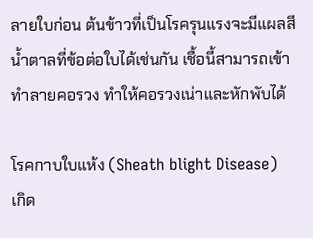ลายใบก่อน ต้นข้าวที่เป็นโรครุนแรงจะมีแผลสีน้ำตาลที่ข้อต่อใบได้เช่นกัน เชื้อนี้สามารถเข้าทำลายคอรวง ทำให้คอรวงเน่าและหักพับได้

โรคกาบใบแห้ง (Sheath blight Disease)
เกิด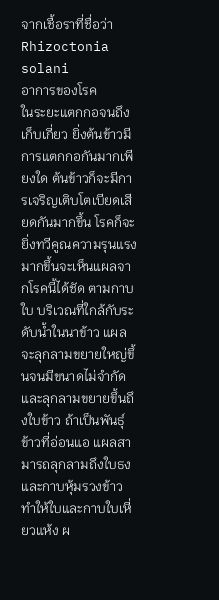จากเชื้อราที่ชื่อว่า Rhizoctonia solani
อาการของโรค
ในระยะแตกกอจนถึงเก็บเกี่ยว ยิ่งต้นข้าวมีการแตกกอกันมากเพียงใด ต้นข้าวก็จะมีการเจริญเติบโตเบียดเสียดกันมากขึ้น โรคก็จะยิ่งทวีคูณความรุนแรงมากขึ้นจะเห็นแผลจากโรคนี้ได้ชัด ตามกาบใบ บริเวณที่ใกล้กับระดับน้ำในนาข้าว แผลจะลุกลามขยายใหญ่ขึ้นจนมีขนาดไม่จำกัดและลุกลามขยายขึ้นถึงใบข้าว ถ้าเป็นพันธุ์ข้าวที่อ่อนแอ แผลสามารถลุกลามถึงใบธงและกาบหุ้มรวงข้าว ทำให้ใบและกาบใบเหี่ยวแห้ง ผ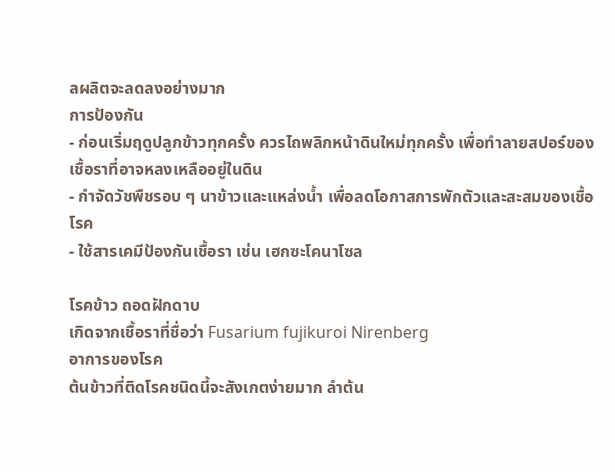ลผลิตจะลดลงอย่างมาก
การป้องกัน
- ก่อนเริ่มฤดูปลูกข้าวทุกครั้ง ควรไถพลิกหน้าดินใหม่ทุกครั้ง เพื่อทำลายสปอร์ของเชื้อราที่อาจหลงเหลืออยู่ในดิน
- กำจัดวัชพืชรอบ ๆ นาข้าวและแหล่งน้ำ เพื่อลดโอกาสการพักตัวและสะสมของเชื้อโรค
- ใช้สารเคมีป้องกันเชื้อรา เช่น เฮกซะโคนาโซล

โรคข้าว ถอดฝักดาบ
เกิดจากเชื้อราที่ชื่อว่า Fusarium fujikuroi Nirenberg
อาการของโรค
ต้นข้าวที่ติดโรคชนิดนี้จะสังเกตง่ายมาก ลำต้น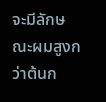จะมีลักษณะผมสูงกว่าต้นก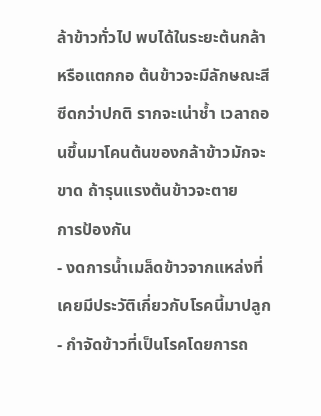ล้าข้าวทั่วไป พบได้ในระยะต้นกล้า หรือแตกกอ ต้นข้าวจะมีลักษณะสีซีดกว่าปกติ รากจะเน่าช้ำ เวลาถอนขึ้นมาโคนต้นของกล้าข้าวมักจะขาด ถ้ารุนแรงต้นข้าวจะตาย
การป้องกัน
- งดการน้ำเมล็ดข้าวจากแหล่งที่เคยมีประวัติเกี่ยวกับโรคนี้มาปลูก
- กำจัดข้าวที่เป็นโรคโดยการถ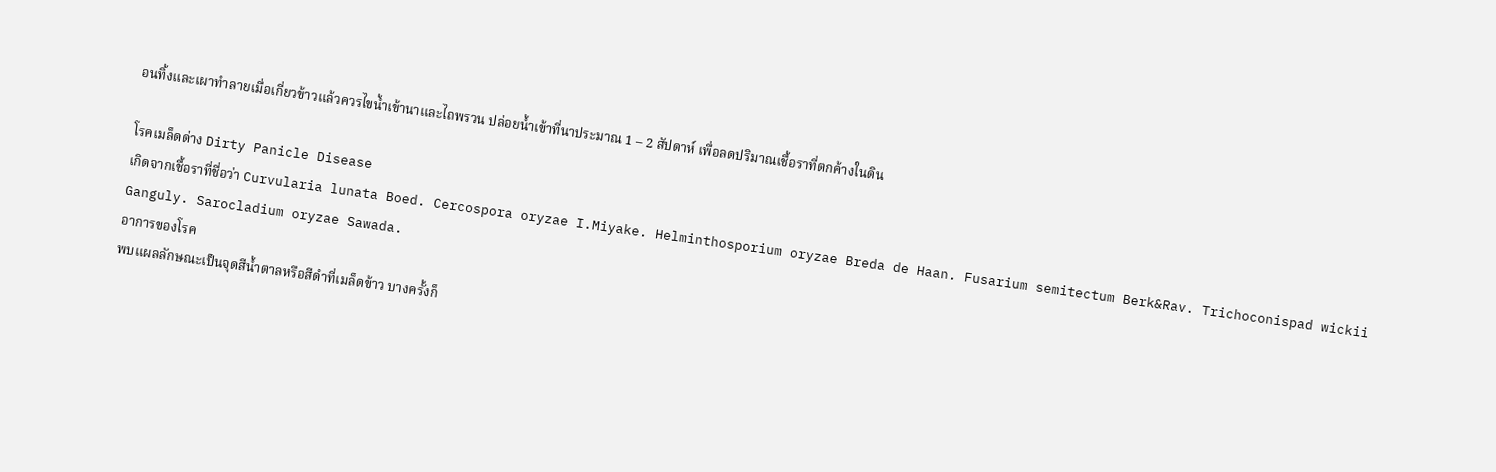อนทิ้งและเผาทำลายเมื่อเกี่ยวข้าวแล้วควรไขน้ำเข้านาและไถพรวน ปล่อยน้ำเข้าที่นาประมาณ 1 – 2 สัปดาห์ เพื่อลดปริมาณเชื้อราที่ตกค้างในดิน

โรคเมล็ดด่าง Dirty Panicle Disease
เกิดจากเชื้อราที่ชื่อว่า Curvularia lunata Boed. Cercospora oryzae I.Miyake. Helminthosporium oryzae Breda de Haan. Fusarium semitectum Berk&Rav. Trichoconispad wickii Ganguly. Sarocladium oryzae Sawada.
อาการของโรค
พบแผลลักษณะเป็นจุดสีน้ำตาลหรือสีดำที่เมล็ดข้าว บางครั้งก็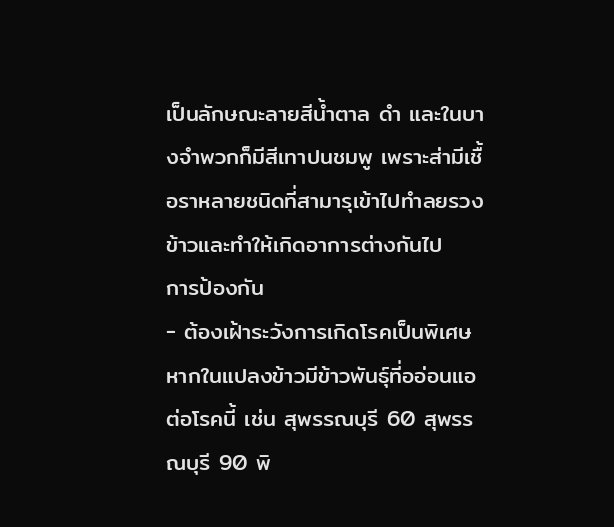เป็นลักษณะลายสีน้ำตาล ดำ และในบางจำพวกก็มีสีเทาปนชมพู เพราะส่ามีเชื้อราหลายชนิดที่สามารุเข้าไปทำลยรวงข้าวและทำให้เกิดอาการต่างกันไป
การป้องกัน
- ต้องเฝ้าระวังการเกิดโรคเป็นพิเศษหากในแปลงข้าวมีข้าวพันธุ์ที่ออ่อนแอต่อโรคนี้ เช่น สุพรรณบุรี 60 สุพรรณบุรี 90 พิ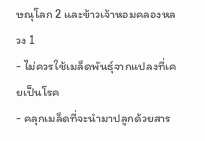ษณุโลก 2 และข้าวเจ้าหอมคลองหลวง 1
- ไม่ควรใช้เมล็ดพันธุ์จากแปลงที่เคยเป็นโรค
- คลุกเมล็ดที่จะนำมาปลูกด้วยสาร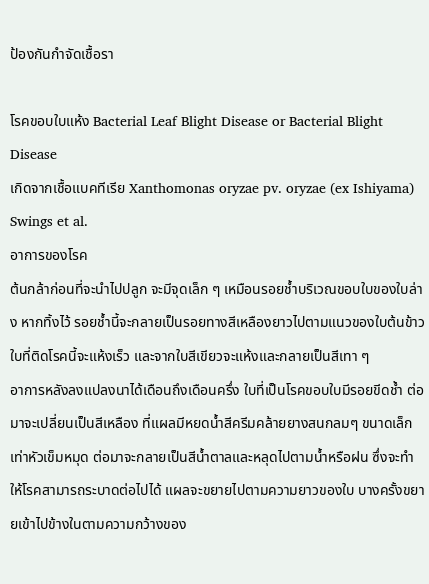ป้องกันกำจัดเชื้อรา

โรคขอบใบแห้ง Bacterial Leaf Blight Disease or Bacterial Blight Disease
เกิดจากเชื้อแบคทีเรีย Xanthomonas oryzae pv. oryzae (ex Ishiyama) Swings et al.
อาการของโรค
ต้นกล้าก่อนที่จะนำไปปลูก จะมีจุดเล็ก ๆ เหมือนรอยช้ำบริเวณขอบใบของใบล่าง หากทิ้งไว้ รอยช้ำนี้จะกลายเป็นรอยทางสีเหลืองยาวไปตามแนวของใบต้นข้าว ใบที่ติดโรคนี้จะแห้งเร็ว และจากใบสีเขียวจะแห้งและกลายเป็นสีเทา ๆ
อาการหลังลงแปลงนาได้เดือนถึงเดือนครึ่ง ใบที่เป็นโรคขอบใบมีรอยขีดช้ำ ต่อมาจะเปลี่ยนเป็นสีเหลือง ที่แผลมีหยดน้ำสีครีมคล้ายยางสนกลมๆ ขนาดเล็กเท่าหัวเข็มหมุด ต่อมาจะกลายเป็นสีน้ำตาลและหลุดไปตามน้ำหรือฝน ซึ่งจะทำให้โรคสามารถระบาดต่อไปได้ แผลจะขยายไปตามความยาวของใบ บางครั้งขยายเข้าไปข้างในตามความกว้างของ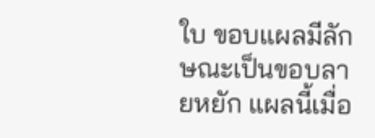ใบ ขอบแผลมีลักษณะเป็นขอบลายหยัก แผลนี้เมื่อ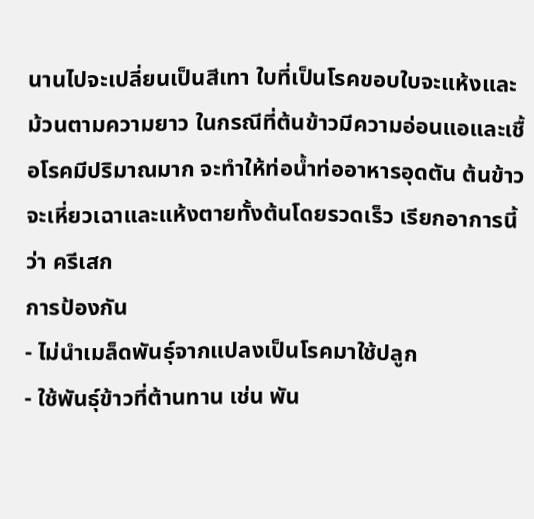นานไปจะเปลี่ยนเป็นสีเทา ใบที่เป็นโรคขอบใบจะแห้งและม้วนตามความยาว ในกรณีที่ต้นข้าวมีความอ่อนแอและเชื้อโรคมีปริมาณมาก จะทำให้ท่อน้ำท่ออาหารอุดตัน ต้นข้าวจะเหี่ยวเฉาและแห้งตายทั้งต้นโดยรวดเร็ว เรียกอาการนี้ว่า ครีเสก
การป้องกัน
- ไม่นำเมล็ดพันธุ์จากแปลงเป็นโรคมาใช้ปลูก
- ใช้พันธุ์ข้าวที่ต้านทาน เช่น พัน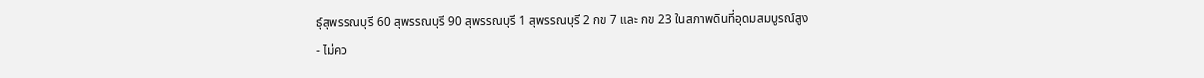ธุ์สุพรรณบุรี 60 สุพรรณบุรี 90 สุพรรณบุรี 1 สุพรรณบุรี 2 กข 7 และ กข 23 ในสภาพดินที่อุดมสมบูรณ์สูง
- ไม่คว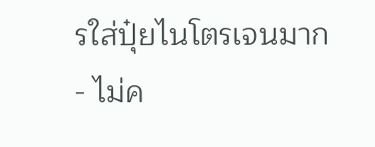รใส่ปุ๋ยไนโตรเจนมาก
- ไม่ค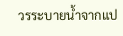วรระบายน้ำจากแป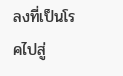ลงที่เป็นโรคไปสู่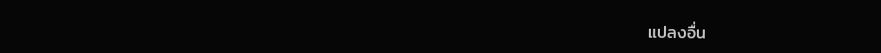แปลงอื่น